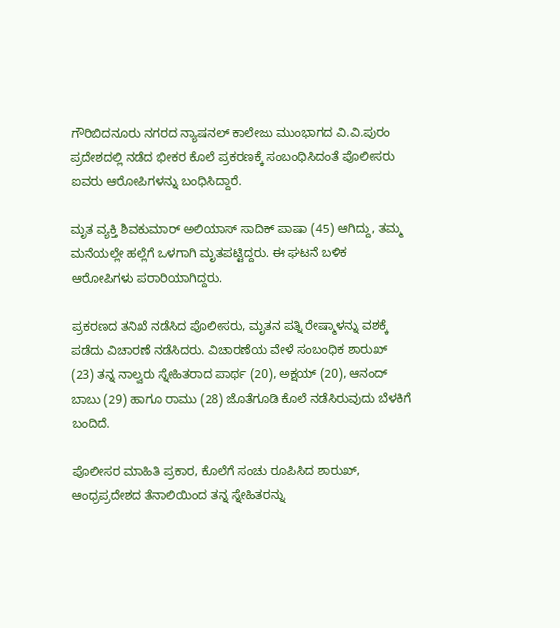ಗೌರಿಬಿದನೂರು ನಗರದ ನ್ಯಾಷನಲ್ ಕಾಲೇಜು ಮುಂಭಾಗದ ವಿ.ವಿ.ಪುರಂ ಪ್ರದೇಶದಲ್ಲಿ ನಡೆದ ಭೀಕರ ಕೊಲೆ ಪ್ರಕರಣಕ್ಕೆ ಸಂಬಂಧಿಸಿದಂತೆ ಪೊಲೀಸರು ಐವರು ಆರೋಪಿಗಳನ್ನು ಬಂಧಿಸಿದ್ದಾರೆ.

ಮೃತ ವ್ಯಕ್ತಿ ಶಿವಕುಮಾರ್ ಅಲಿಯಾಸ್ ಸಾದಿಕ್ ಪಾಷಾ (45) ಆಗಿದ್ದು, ತಮ್ಮ ಮನೆಯಲ್ಲೇ ಹಲ್ಲೆಗೆ ಒಳಗಾಗಿ ಮೃತಪಟ್ಟಿದ್ದರು. ಈ ಘಟನೆ ಬಳಿಕ ಆರೋಪಿಗಳು ಪರಾರಿಯಾಗಿದ್ದರು.

ಪ್ರಕರಣದ ತನಿಖೆ ನಡೆಸಿದ ಪೊಲೀಸರು, ಮೃತನ ಪತ್ನಿ ರೇಷ್ಮಾಳನ್ನು ವಶಕ್ಕೆ ಪಡೆದು ವಿಚಾರಣೆ ನಡೆಸಿದರು. ವಿಚಾರಣೆಯ ವೇಳೆ ಸಂಬಂಧಿಕ ಶಾರುಖ್ (23) ತನ್ನ ನಾಲ್ವರು ಸ್ನೇಹಿತರಾದ ಪಾರ್ಥ (20), ಅಕ್ಷಯ್ (20), ಆನಂದ್ ಬಾಬು (29) ಹಾಗೂ ರಾಮು (28) ಜೊತೆಗೂಡಿ ಕೊಲೆ ನಡೆಸಿರುವುದು ಬೆಳಕಿಗೆ ಬಂದಿದೆ.

ಪೊಲೀಸರ ಮಾಹಿತಿ ಪ್ರಕಾರ, ಕೊಲೆಗೆ ಸಂಚು ರೂಪಿಸಿದ ಶಾರುಖ್, ಆಂಧ್ರಪ್ರದೇಶದ ತೆನಾಲಿಯಿಂದ ತನ್ನ ಸ್ನೇಹಿತರನ್ನು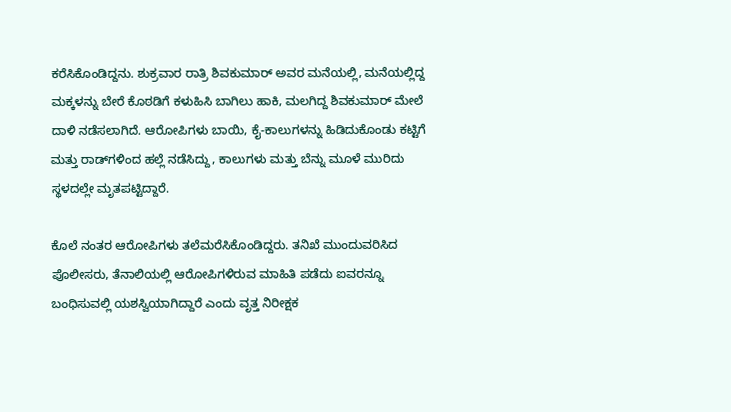ಕರೆಸಿಕೊಂಡಿದ್ದನು. ಶುಕ್ರವಾರ ರಾತ್ರಿ ಶಿವಕುಮಾರ್ ಅವರ ಮನೆಯಲ್ಲಿ, ಮನೆಯಲ್ಲಿದ್ದ ಮಕ್ಕಳನ್ನು ಬೇರೆ ಕೊಠಡಿಗೆ ಕಳುಹಿಸಿ ಬಾಗಿಲು ಹಾಕಿ, ಮಲಗಿದ್ದ ಶಿವಕುಮಾರ್ ಮೇಲೆ ದಾಳಿ ನಡೆಸಲಾಗಿದೆ. ಆರೋಪಿಗಳು ಬಾಯಿ, ಕೈ-ಕಾಲುಗಳನ್ನು ಹಿಡಿದುಕೊಂಡು ಕಟ್ಟಿಗೆ ಮತ್ತು ರಾಡ್‌ಗಳಿಂದ ಹಲ್ಲೆ ನಡೆಸಿದ್ದು, ಕಾಲುಗಳು ಮತ್ತು ಬೆನ್ನು ಮೂಳೆ ಮುರಿದು ಸ್ಥಳದಲ್ಲೇ ಮೃತಪಟ್ಟಿದ್ದಾರೆ.

ಕೊಲೆ ನಂತರ ಆರೋಪಿಗಳು ತಲೆಮರೆಸಿಕೊಂಡಿದ್ದರು. ತನಿಖೆ ಮುಂದುವರಿಸಿದ ಪೊಲೀಸರು, ತೆನಾಲಿಯಲ್ಲಿ ಆರೋಪಿಗಳಿರುವ ಮಾಹಿತಿ ಪಡೆದು ಐವರನ್ನೂ ಬಂಧಿಸುವಲ್ಲಿ ಯಶಸ್ವಿಯಾಗಿದ್ದಾರೆ ಎಂದು ವೃತ್ತ ನಿರೀಕ್ಷಕ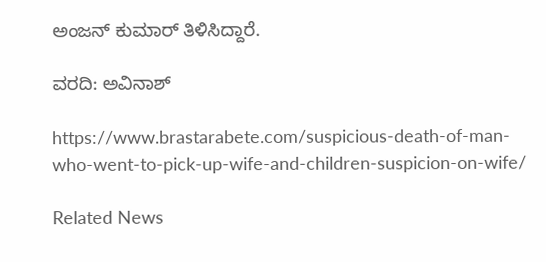ಅಂಜನ್ ಕುಮಾರ್ ತಿಳಿಸಿದ್ದಾರೆ.

ವರದಿ: ಅವಿನಾಶ್

https://www.brastarabete.com/suspicious-death-of-man-who-went-to-pick-up-wife-and-children-suspicion-on-wife/

Related News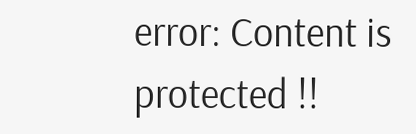error: Content is protected !!